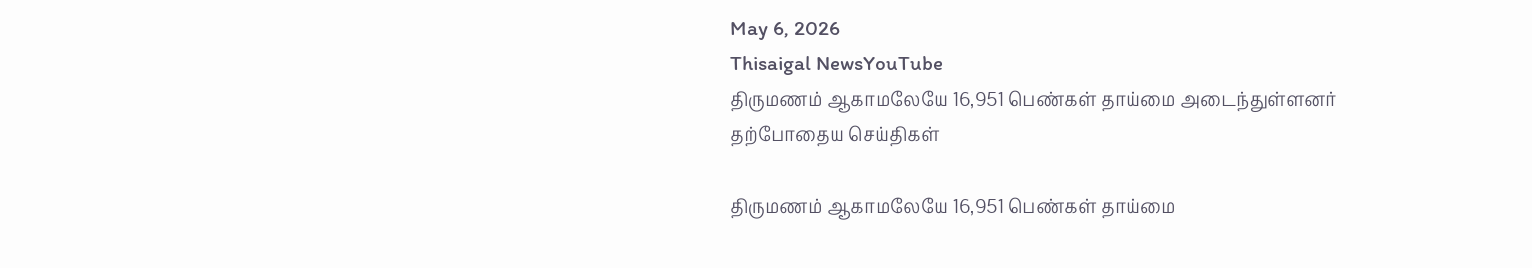May 6, 2026
Thisaigal NewsYouTube
திருமணம் ஆகாமலேயே 16,951 பெண்கள் தாய்மை அடைந்துள்ளனர்
தற்போதைய செய்திகள்

திருமணம் ஆகாமலேயே 16,951 பெண்கள் தாய்மை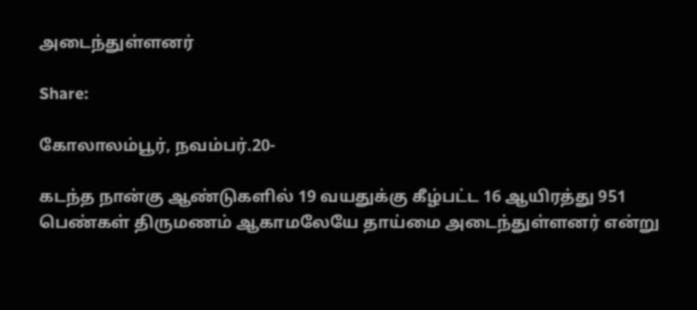அடைந்துள்ளனர்

Share:

கோலாலம்பூர், நவம்பர்.20-

கடந்த நான்கு ஆண்டுகளில் 19 வயதுக்கு கீழ்பட்ட 16 ஆயிரத்து 951 பெண்கள் திருமணம் ஆகாமலேயே தாய்மை அடைந்துள்ளனர் என்று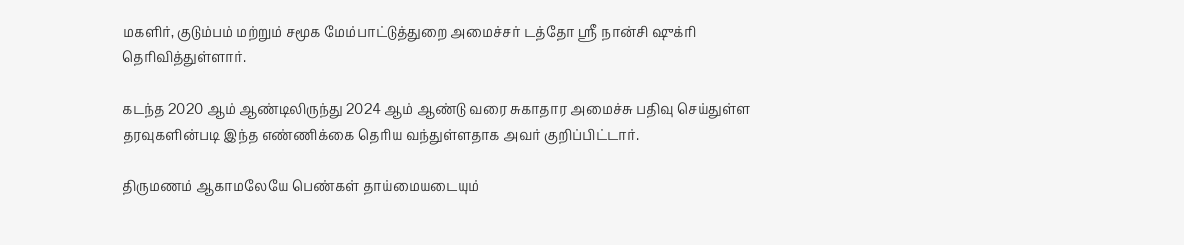மகளிர், குடும்பம் மற்றும் சமூக மேம்பாட்டுத்துறை அமைச்சர் டத்தோ ஶ்ரீ நான்சி ஷுக்ரி தெரிவித்துள்ளார்.

கடந்த 2020 ஆம் ஆண்டிலிருந்து 2024 ஆம் ஆண்டு வரை சுகாதார அமைச்சு பதிவு செய்துள்ள தரவுகளின்படி இந்த எண்ணிக்கை தெரிய வந்துள்ளதாக அவர் குறிப்பிட்டார்.

திருமணம் ஆகாமலேயே பெண்கள் தாய்மையடையும்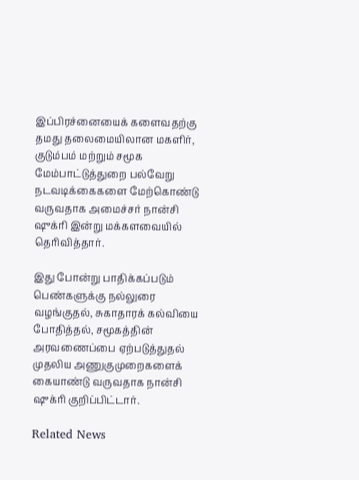இப்பிரச்னையைக் களைவதற்கு தமது தலைமையிலான மகளிர், குடும்பம் மற்றும் சமூக மேம்பாட்டுத்துறை பல்வேறு நடவடிக்கைகளை மேற்கொண்டு வருவதாக அமைச்சர் நான்சி ஷுக்ரி இன்று மக்களவையில் தெரிவித்தார்.

இது போன்று பாதிக்கப்படும் பெண்களுக்கு நல்லுரை வழங்குதல், சுகாதாரக் கல்வியை போதித்தல், சமூகத்தின் அரவணைப்பை ஏற்படுத்துதல் முதலிய அணுகுமுறைகளைக் கையாண்டு வருவதாக நான்சி ஷுக்ரி குறிப்பிட்டார்.

Related News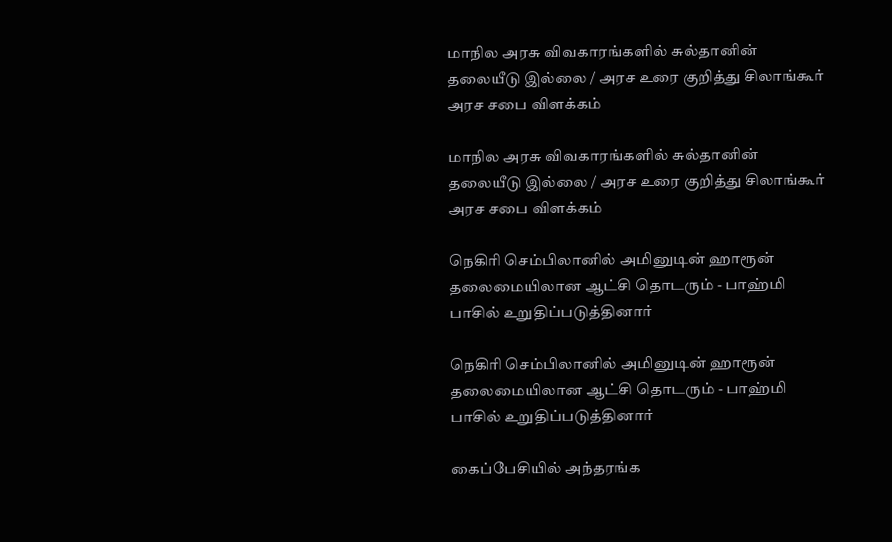மாநில அரசு விவகாரங்களில் சுல்தானின் தலையீடு இல்லை / அரச உரை குறித்து சிலாங்கூர் அரச சபை விளக்கம்

மாநில அரசு விவகாரங்களில் சுல்தானின் தலையீடு இல்லை / அரச உரை குறித்து சிலாங்கூர் அரச சபை விளக்கம்

நெகிரி செம்பிலானில் அமினுடின் ஹாரூன் தலைமையிலான ஆட்சி தொடரும் - பாஹ்மி பாசில் உறுதிப்படுத்தினார்

நெகிரி செம்பிலானில் அமினுடின் ஹாரூன் தலைமையிலான ஆட்சி தொடரும் - பாஹ்மி பாசில் உறுதிப்படுத்தினார்

கைப்பேசியில் அந்தரங்க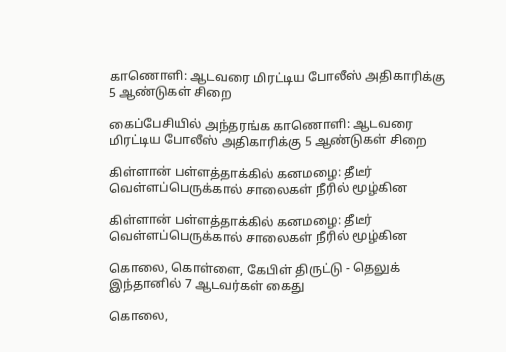காணொளி: ஆடவரை மிரட்டிய போலீஸ் அதிகாரிக்கு 5 ஆண்டுகள் சிறை

கைப்பேசியில் அந்தரங்க காணொளி: ஆடவரை மிரட்டிய போலீஸ் அதிகாரிக்கு 5 ஆண்டுகள் சிறை

கிள்ளான் பள்ளத்தாக்கில் கனமழை: தீடீர் வெள்ளப்பெருக்கால் சாலைகள் நீரில் மூழ்கின

கிள்ளான் பள்ளத்தாக்கில் கனமழை: தீடீர் வெள்ளப்பெருக்கால் சாலைகள் நீரில் மூழ்கின

கொலை, கொள்ளை, கேபிள் திருட்டு - தெலுக் இந்தானில் 7 ஆடவர்கள் கைது

கொலை,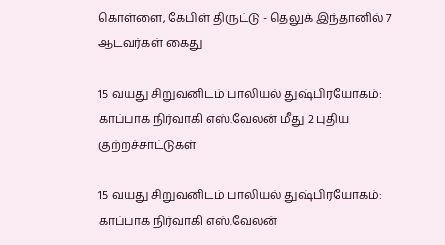கொள்ளை, கேபிள் திருட்டு - தெலுக் இந்தானில் 7 ஆடவர்கள் கைது

15 வயது சிறுவனிடம் பாலியல் துஷ்பிரயோகம்: காப்பாக நிர்வாகி எஸ்.வேலன் மீது 2 புதிய குற்றச்சாட்டுகள்

15 வயது சிறுவனிடம் பாலியல் துஷ்பிரயோகம்: காப்பாக நிர்வாகி எஸ்.வேலன்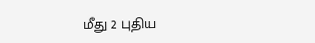மீது 2 புதிய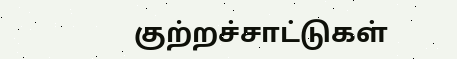குற்றச்சாட்டுகள்